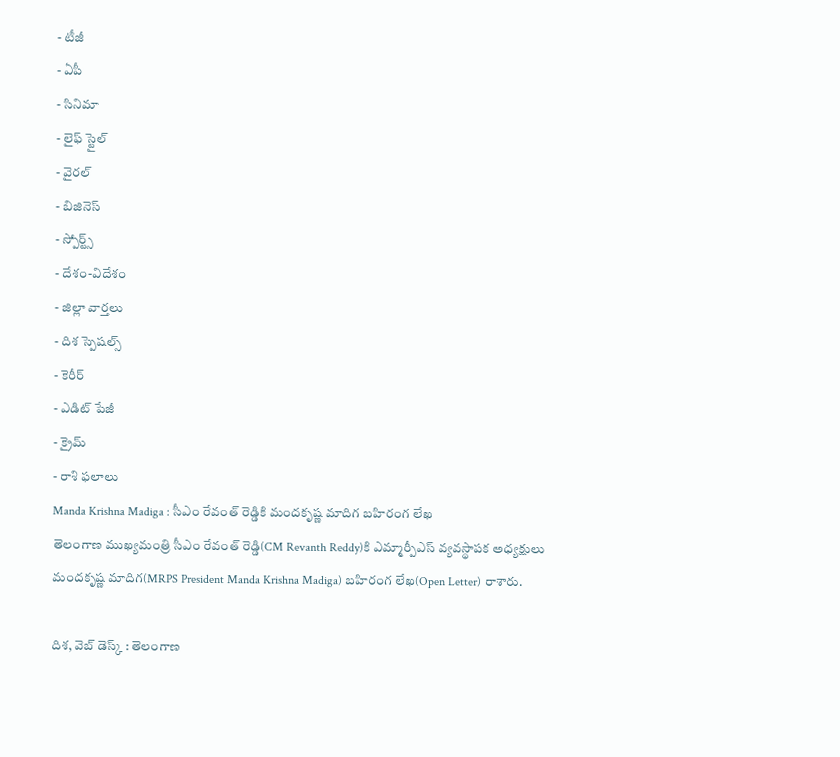- టీజీ
- ఏపీ
- సినిమా
- లైఫ్ స్టైల్
- వైరల్
- బిజినెస్
- స్పోర్ట్స్
- దేశం-విదేశం
- జిల్లా వార్తలు
- దిశ స్పెషల్స్
- కెరీర్
- ఎడిట్ పేజీ
- క్రైమ్
- రాశి ఫలాలు
Manda Krishna Madiga : సీఎం రేవంత్ రెడ్డికి మందకృష్ణ మాదిగ బహిరంగ లేఖ
తెలంగాణ ముఖ్యమంత్రి సీఎం రేవంత్ రెడ్డి(CM Revanth Reddy)కి ఎమ్మార్పీఎస్ వ్యవస్థాపక అధ్యక్షులు మందకృష్ణ మాదిగ(MRPS President Manda Krishna Madiga) బహిరంగ లేఖ(Open Letter) రాశారు.

దిశ, వెబ్ డెస్క్ : తెలంగాణ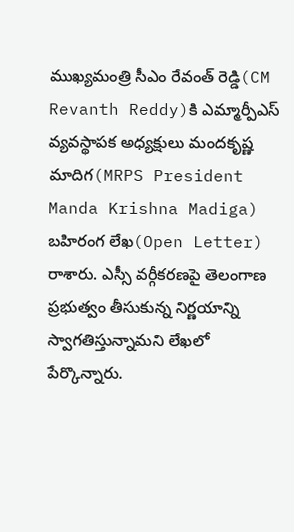ముఖ్యమంత్రి సీఎం రేవంత్ రెడ్డి(CM Revanth Reddy)కి ఎమ్మార్పీఎస్ వ్యవస్థాపక అధ్యక్షులు మందకృష్ణ మాదిగ(MRPS President Manda Krishna Madiga) బహిరంగ లేఖ(Open Letter) రాశారు. ఎస్సీ వర్గీకరణపై తెలంగాణ ప్రభుత్వం తీసుకున్న నిర్ణయాన్ని స్వాగతిస్తున్నామని లేఖలో పేర్కొన్నారు.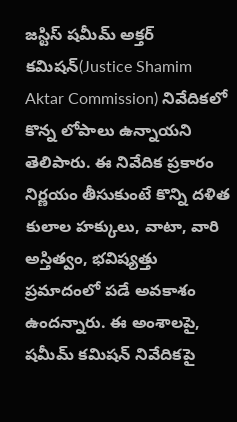జస్టిస్ షమీమ్ అక్తర్ కమిషన్(Justice Shamim Aktar Commission) నివేదికలో కొన్న లోపాలు ఉన్నాయని తెలిపారు. ఈ నివేదిక ప్రకారం నిర్ణయం తీసుకుంటే కొన్ని దళిత కులాల హక్కులు, వాటా, వారి అస్తిత్వం, భవిష్యత్తు ప్రమాదంలో పడే అవకాశం ఉందన్నారు. ఈ అంశాలపై, షమీమ్ కమిషన్ నివేదికపై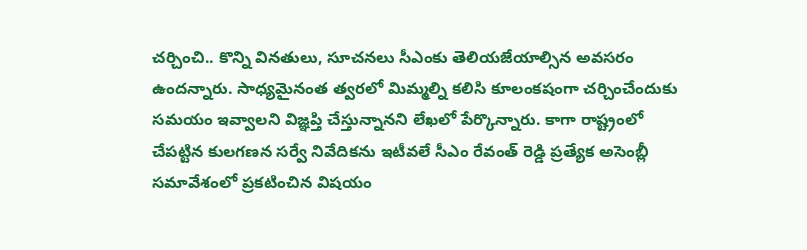చర్చించి.. కొన్ని వినతులు, సూచనలు సీఎంకు తెలియజేయాల్సిన అవసరం ఉందన్నారు. సాధ్యమైనంత త్వరలో మిమ్మల్ని కలిసి కూలంకషంగా చర్చించేందుకు సమయం ఇవ్వాలని విజ్ఞప్తి చేస్తున్నానని లేఖలో పేర్కొన్నారు. కాగా రాష్ట్రంలో చేపట్టిన కులగణన సర్వే నివేదికను ఇటీవలే సీఎం రేవంత్ రెడ్డి ప్రత్యేక అసెంబ్లీ సమావేశంలో ప్రకటించిన విషయం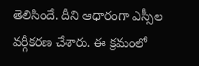తెలిసిందే. దీని ఆధారంగా ఎస్సీల వర్గీకరణ చేశారు. ఈ క్రమంలో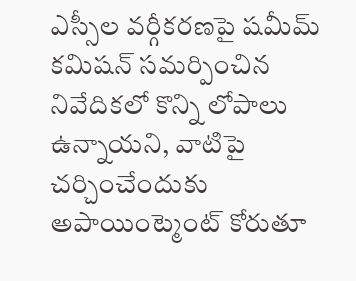ఎస్సీల వర్గీకరణపై షమీమ్ కమిషన్ సమర్పించిన నివేదికలో కొన్ని లోపాలు ఉన్నాయని, వాటిపై చర్చించేందుకు అపాయింట్మెంట్ కోరుతూ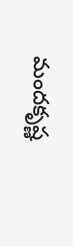మందకృష్ణ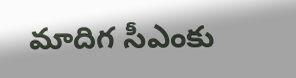మాదిగ సీఎంకు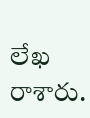లేఖ రాశారు.